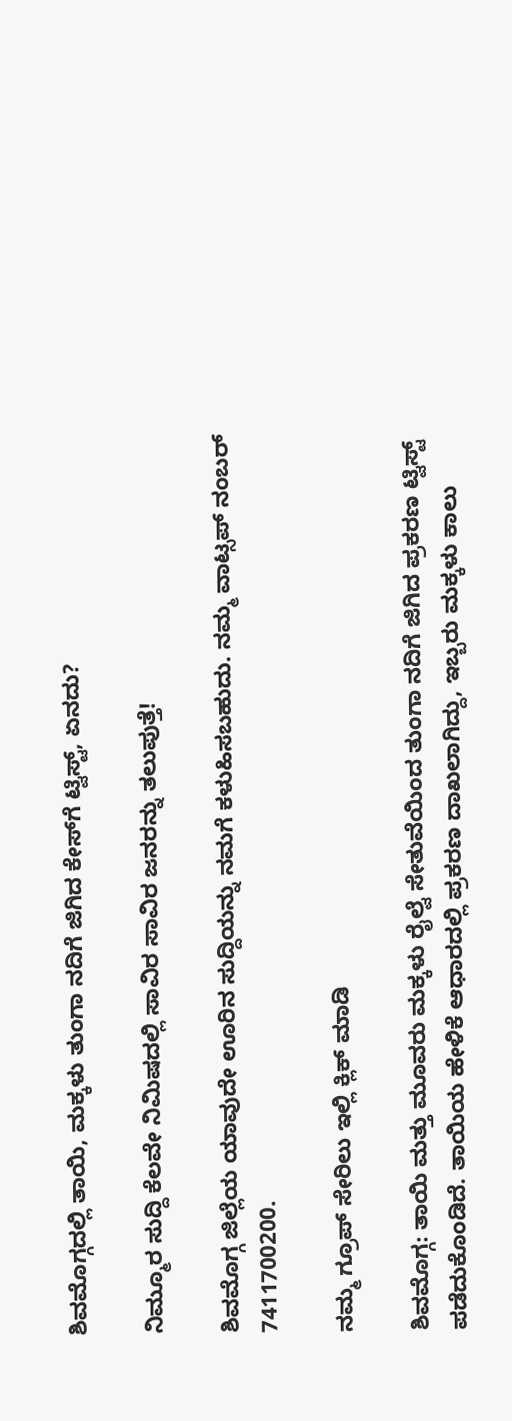ಶಿವಮೊಗ್ಗದಲ್ಲಿ ತಾಯಿ, ಮಕ್ಕಳು ತುಂಗಾ ನದಿಗೆ ಜಿಗಿದ ಕೇಸ್‌ಗೆ ಟ್ವಿಸ್ಟ್‌, ಏನದು?

ನಿಮ್ಮೂರ ಸುದ್ದಿ ಕೆಲವೇ ನಿಮಿಷದಲ್ಲಿ ಸಾವಿರ ಸಾವಿರ ಜನರನ್ನು ತಲುಪುತ್ತೆ!

ಶಿವಮೊಗ್ಗ ಜಿಲ್ಲೆಯ ಯಾವುದೇ ಊರಿನ ಸುದ್ದಿಯನ್ನು ನಮಗೆ ಕಳುಹಿಸಬಹುದು. ನಮ್ಮ ವಾಟ್ಸಪ್‌ ನಂಬರ್ 7411700200.

ನಮ್ಮ ಗ್ರೂಪ್‌ ಸೇರಿಲು ಇಲ್ಲಿ ಕ್ಲಿಕ್‌ ಮಾಡಿ

ಶಿವಮೊಗ್ಗ: ತಾಯಿ ಮತ್ತು ಮೂವರು ಮಕ್ಕಳು ರೈಲ್ವೆ ಸೇತುವೆಯಿಂದ ತುಂಗಾ ನದಿಗೆ ಜಿಗಿದ ಪ್ರಕರಣ ಟ್ವಿಸ್ಟ್‌ ಪಡೆದುಕೊಂಡಿದೆ. ತಾಯಿಯ ಹೇಳಿಕೆ ಆಧಾರದಲ್ಲಿ ಪ್ರಕರಣ ದಾಖಲಾಗಿದ್ದು, ಇಬ್ಬರು ಮಕ್ಕಳು ಕಾಲು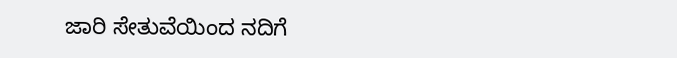ಜಾರಿ ಸೇತುವೆಯಿಂದ ನದಿಗೆ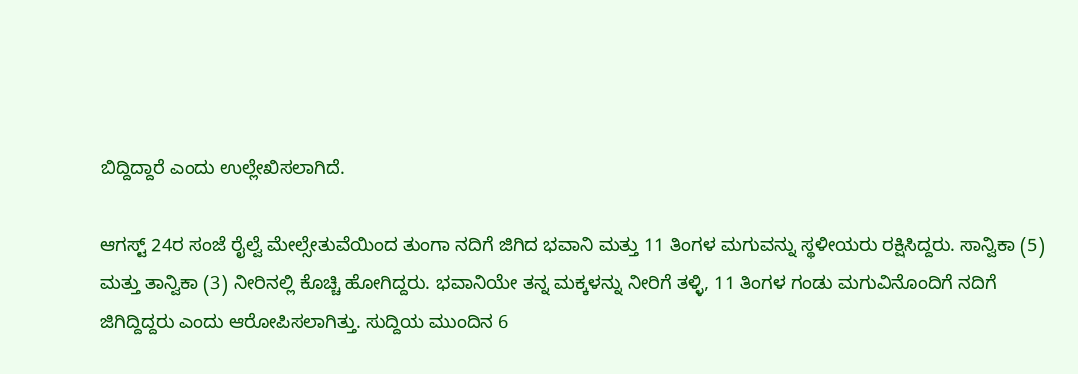ಬಿದ್ದಿದ್ದಾರೆ ಎಂದು ಉಲ್ಲೇಖಿಸಲಾಗಿದೆ.

ಆಗಸ್ಟ್‌ 24ರ ಸಂಜೆ ರೈಲ್ವೆ ಮೇಲ್ಸೇತುವೆಯಿಂದ ತುಂಗಾ ನದಿಗೆ ಜಿಗಿದ ಭವಾನಿ ಮತ್ತು 11 ತಿಂಗಳ ಮಗುವನ್ನು ಸ್ಥಳೀಯರು ರಕ್ಷಿಸಿದ್ದರು. ಸಾನ್ವಿಕಾ (5) ಮತ್ತು ತಾನ್ವಿಕಾ (3) ನೀರಿನಲ್ಲಿ ಕೊಚ್ಚಿ ಹೋಗಿದ್ದರು. ಭವಾನಿಯೇ ತನ್ನ ಮಕ್ಕಳನ್ನು ನೀರಿಗೆ ತಳ್ಳಿ, 11 ತಿಂಗಳ ಗಂಡು ಮಗುವಿನೊಂದಿಗೆ ನದಿಗೆ ಜಿಗಿದ್ದಿದ್ದರು ಎಂದು ಆರೋಪಿಸಲಾಗಿತ್ತು. ಸುದ್ದಿಯ ಮುಂದಿನ 6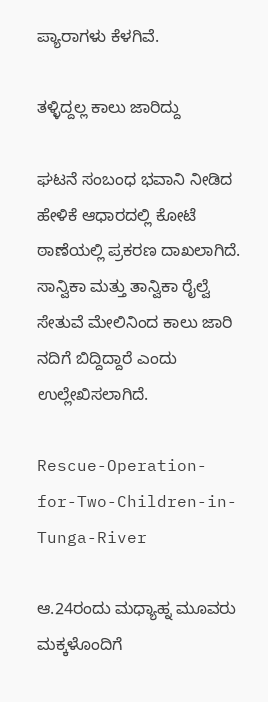ಪ್ಯಾರಾಗಳು ಕೆಳಗಿವೆ.

ತಳ್ಳಿದ್ದಲ್ಲ ಕಾಲು ಜಾರಿದ್ದು

ಘಟನೆ ಸಂಬಂಧ ಭವಾನಿ ನೀಡಿದ ಹೇಳಿಕೆ ಆಧಾರದಲ್ಲಿ ಕೋಟೆ ಠಾಣೆಯಲ್ಲಿ ಪ್ರಕರಣ ದಾಖಲಾಗಿದೆ. ಸಾನ್ವಿಕಾ ಮತ್ತು ತಾನ್ವಿಕಾ ರೈಲ್ವೆ ಸೇತುವೆ ಮೇಲಿನಿಂದ ಕಾಲು ಜಾರಿ ನದಿಗೆ ಬಿದ್ದಿದ್ದಾರೆ ಎಂದು ಉಲ್ಲೇಖಿಸಲಾಗಿದೆ.

Rescue-Operation-for-Two-Children-in-Tunga-River

ಆ.24ರಂದು ಮಧ್ಯಾಹ್ನ ಮೂವರು ಮಕ್ಕಳೊಂದಿಗೆ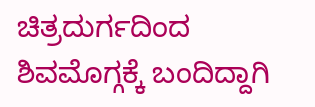ಚಿತ್ರದುರ್ಗದಿಂದ ಶಿವಮೊಗ್ಗಕ್ಕೆ ಬಂದಿದ್ದಾಗಿ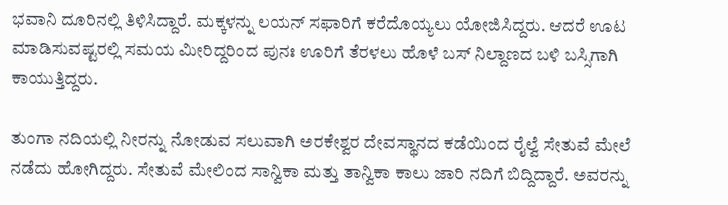ಭವಾನಿ ದೂರಿನಲ್ಲಿ ತಿಳಿಸಿದ್ದಾರೆ. ಮಕ್ಕಳನ್ನು ಲಯನ್‌ ಸಫಾರಿಗೆ ಕರೆದೊಯ್ಯಲು ಯೋಜಿಸಿದ್ದರು. ಆದರೆ ಊಟ ಮಾಡಿಸುವಷ್ಟರಲ್ಲಿ ಸಮಯ ಮೀರಿದ್ದರಿಂದ ಪುನಃ ಊರಿಗೆ ತೆರಳಲು ಹೊಳೆ ಬಸ್‌ ನಿಲ್ದಾಣದ ಬಳಿ ಬಸ್ಸಿಗಾಗಿ ಕಾಯುತ್ತಿದ್ದರು.

ತುಂಗಾ ನದಿಯಲ್ಲಿ ನೀರನ್ನು ನೋಡುವ ಸಲುವಾಗಿ ಅರಕೇಶ್ವರ ದೇವಸ್ಥಾನದ ಕಡೆಯಿಂದ ರೈಲ್ವೆ ಸೇತುವೆ ಮೇಲೆ ನಡೆದು ಹೋಗಿದ್ದರು. ಸೇತುವೆ ಮೇಲಿಂದ ಸಾನ್ವಿಕಾ ಮತ್ತು ತಾನ್ವಿಕಾ ಕಾಲು ಜಾರಿ ನದಿಗೆ ಬಿದ್ದಿದ್ದಾರೆ. ಅವರನ್ನು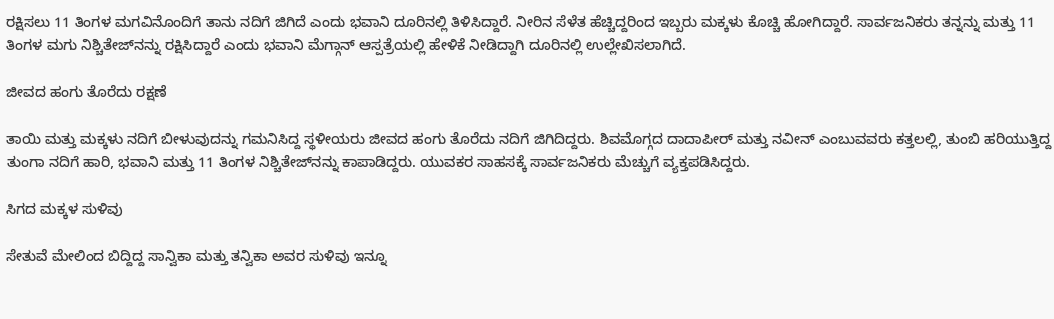ರಕ್ಷಿಸಲು 11 ತಿಂಗಳ ಮಗವಿನೊಂದಿಗೆ ತಾನು ನದಿಗೆ ಜಿಗಿದೆ ಎಂದು ಭವಾನಿ ದೂರಿನಲ್ಲಿ ತಿಳಿಸಿದ್ದಾರೆ. ನೀರಿನ ಸೆಳೆತ ಹೆಚ್ಚಿದ್ದರಿಂದ ಇಬ್ಬರು ಮಕ್ಕಳು ಕೊಚ್ಚಿ ಹೋಗಿದ್ದಾರೆ. ಸಾರ್ವಜನಿಕರು ತನ್ನನ್ನು ಮತ್ತು 11 ತಿಂಗಳ ಮಗು ನಿಶ್ಚಿತೇಜ್‌ನನ್ನು ರಕ್ಷಿಸಿದ್ದಾರೆ ಎಂದು ಭವಾನಿ ಮೆಗ್ಗಾನ್‌ ಆಸ್ಪತ್ರೆಯಲ್ಲಿ ಹೇಳಿಕೆ ನೀಡಿದ್ದಾಗಿ ದೂರಿನಲ್ಲಿ ಉಲ್ಲೇಖಿಸಲಾಗಿದೆ.

ಜೀವದ ಹಂಗು ತೊರೆದು ರಕ್ಷಣೆ

ತಾಯಿ ಮತ್ತು ಮಕ್ಕಳು ನದಿಗೆ ಬೀಳುವುದನ್ನು ಗಮನಿಸಿದ್ದ ಸ್ಥಳೀಯರು ಜೀವದ ಹಂಗು ತೊರೆದು ನದಿಗೆ ಜಿಗಿದಿದ್ದರು. ಶಿವಮೊಗ್ಗದ ದಾದಾಪೀರ್‌ ಮತ್ತು ನವೀನ್‌ ಎಂಬುವವರು ಕತ್ತಲಲ್ಲಿ, ತುಂಬಿ ಹರಿಯುತ್ತಿದ್ದ ತುಂಗಾ ನದಿಗೆ ಹಾರಿ, ಭವಾನಿ ಮತ್ತು 11 ತಿಂಗಳ ನಿಶ್ಚಿತೇಜ್‌ನನ್ನು ಕಾಪಾಡಿದ್ದರು. ಯುವಕರ ಸಾಹಸಕ್ಕೆ ಸಾರ್ವಜನಿಕರು ಮೆಚ್ಚುಗೆ ವ್ಯಕ್ತಪಡಿಸಿದ್ದರು.

ಸಿಗದ ಮಕ್ಕಳ ಸುಳಿವು

ಸೇತುವೆ ಮೇಲಿಂದ ಬಿದ್ದಿದ್ದ ಸಾನ್ವಿಕಾ ಮತ್ತು ತನ್ವಿಕಾ ಅವರ ಸುಳಿವು ಇನ್ನೂ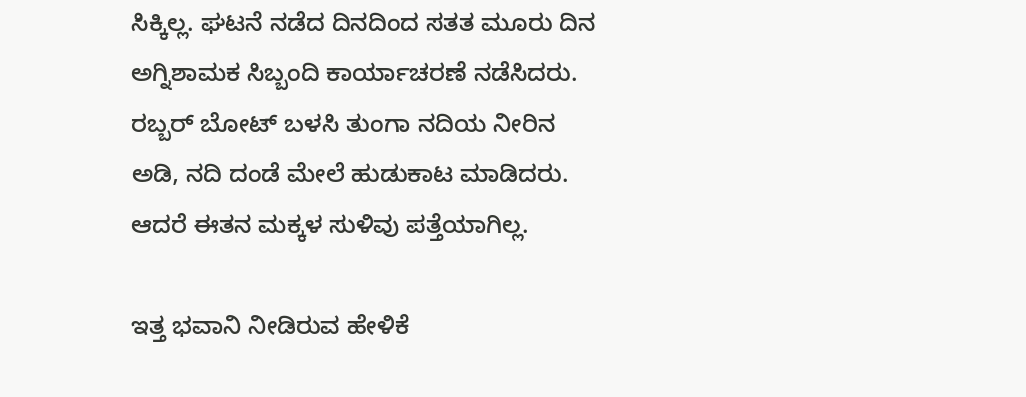ಸಿಕ್ಕಿಲ್ಲ. ಘಟನೆ ನಡೆದ ದಿನದಿಂದ ಸತತ ಮೂರು ದಿನ ಅಗ್ನಿಶಾಮಕ ಸಿಬ್ಬಂದಿ ಕಾರ್ಯಾಚರಣೆ ನಡೆಸಿದರು. ರಬ್ಬರ್‌ ಬೋಟ್‌ ಬಳಸಿ ತುಂಗಾ ನದಿಯ ನೀರಿನ ಅಡಿ, ನದಿ ದಂಡೆ ಮೇಲೆ ಹುಡುಕಾಟ ಮಾಡಿದರು. ಆದರೆ ಈತನ ಮಕ್ಕಳ ಸುಳಿವು ಪತ್ತೆಯಾಗಿಲ್ಲ.

ಇತ್ತ ಭವಾನಿ ನೀಡಿರುವ ಹೇಳಿಕೆ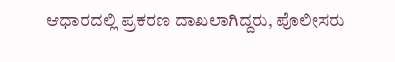ಆಧಾರದಲ್ಲಿ ಪ್ರಕರಣ ದಾಖಲಾಗಿದ್ದರು, ಪೊಲೀಸರು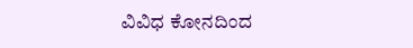ವಿವಿಧ ಕೋನದಿಂದ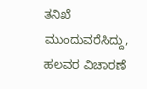ತನಿಖೆ ಮುಂದುವರೆಸಿದ್ದು, ಹಲವರ ವಿಚಾರಣೆ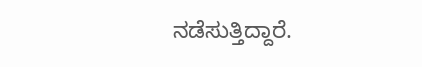ನಡೆಸುತ್ತಿದ್ದಾರೆ.